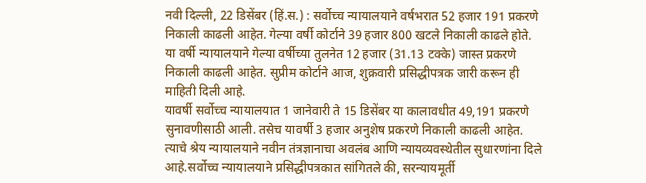नवी दिल्ली, 22 डिसेंबर (हिं.स.) : सर्वोच्च न्यायालयाने वर्षभरात 52 हजार 191 प्रकरणे निकाली काढली आहेत. गेल्या वर्षी कोर्टाने 39 हजार 800 खटले निकाली काढले होते. या वर्षी न्यायालयाने गेल्या वर्षीच्या तुलनेत 12 हजार (31.13 टक्के) जास्त प्रकरणे निकाली काढली आहेत. सुप्रीम कोर्टाने आज, शुक्रवारी प्रसिद्धीपत्रक जारी करून ही माहिती दिली आहे.
यावर्षी सर्वोच्च न्यायालयात 1 जानेवारी ते 15 डिसेंबर या कालावधीत 49,191 प्रकरणे सुनावणीसाठी आली. तसेच यावर्षी 3 हजार अनुशेष प्रकरणे निकाली काढली आहेत. त्याचे श्रेय न्यायालयाने नवीन तंत्रज्ञानाचा अवलंब आणि न्यायव्यवस्थेतील सुधारणांना दिले आहे.सर्वोच्च न्यायालयाने प्रसिद्धीपत्रकात सांगितले की, सरन्यायमूर्ती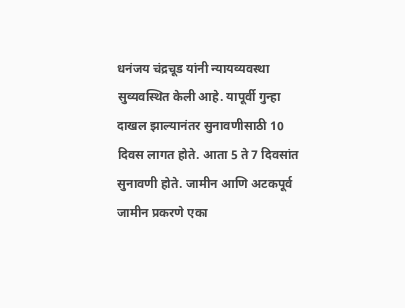धनंजय चंद्रचूड यांनी न्यायव्यवस्था सुव्यवस्थित केली आहे. यापूर्वी गुन्हा दाखल झाल्यानंतर सुनावणीसाठी 10 दिवस लागत होते. आता 5 ते 7 दिवसांत सुनावणी होते. जामीन आणि अटकपूर्व जामीन प्रकरणे एका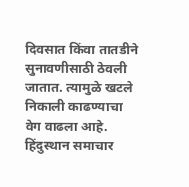दिवसात किंवा तातडीने सुनावणीसाठी ठेवली जातात. त्यामुळे खटले निकाली काढण्याचा वेग वाढला आहे.
हिंदुस्थान समाचार